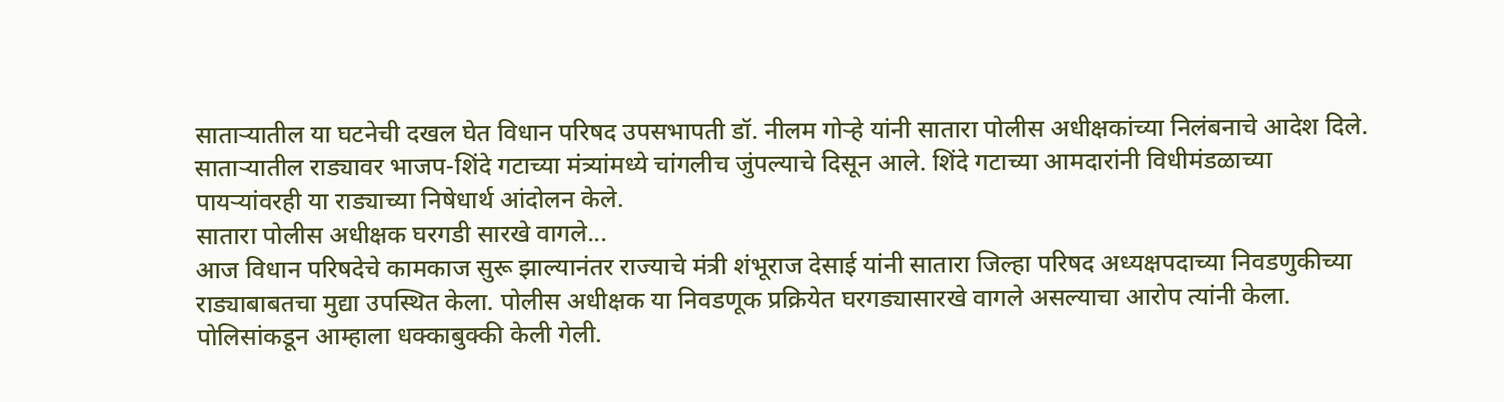साताऱ्यातील या घटनेची दखल घेत विधान परिषद उपसभापती डॉ. नीलम गोऱ्हे यांनी सातारा पोलीस अधीक्षकांच्या निलंबनाचे आदेश दिले. साताऱ्यातील राड्यावर भाजप-शिंदे गटाच्या मंत्र्यांमध्ये चांगलीच जुंपल्याचे दिसून आले. शिंदे गटाच्या आमदारांनी विधीमंडळाच्या पायऱ्यांवरही या राड्याच्या निषेधार्थ आंदोलन केले.
सातारा पोलीस अधीक्षक घरगडी सारखे वागले...
आज विधान परिषदेचे कामकाज सुरू झाल्यानंतर राज्याचे मंत्री शंभूराज देसाई यांनी सातारा जिल्हा परिषद अध्यक्षपदाच्या निवडणुकीच्या राड्याबाबतचा मुद्या उपस्थित केला. पोलीस अधीक्षक या निवडणूक प्रक्रियेत घरगड्यासारखे वागले असल्याचा आरोप त्यांनी केला. पोलिसांकडून आम्हाला धक्काबुक्की केली गेली.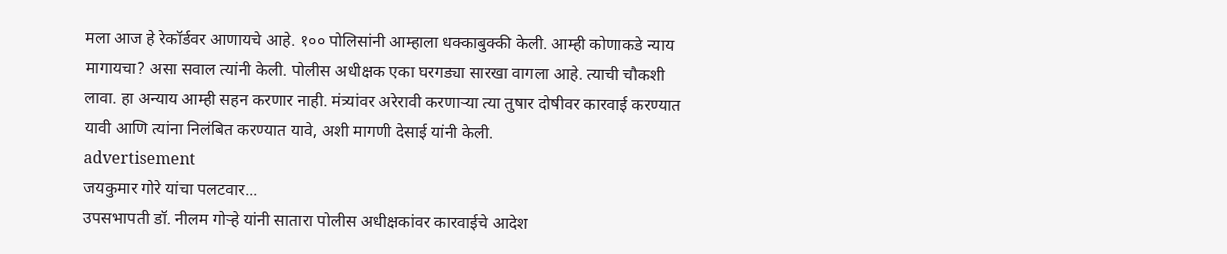मला आज हे रेकॉर्डवर आणायचे आहे. १०० पोलिसांनी आम्हाला धक्काबुक्की केली. आम्ही कोणाकडे न्याय मागायचा? असा सवाल त्यांनी केली. पोलीस अधीक्षक एका घरगड्या सारखा वागला आहे. त्याची चौकशी लावा. हा अन्याय आम्ही सहन करणार नाही. मंत्र्यांवर अरेरावी करणाऱ्या त्या तुषार दोषीवर कारवाई करण्यात यावी आणि त्यांना निलंबित करण्यात यावे, अशी मागणी देसाई यांनी केली.
advertisement
जयकुमार गोरे यांचा पलटवार...
उपसभापती डॉ. नीलम गोऱ्हे यांनी सातारा पोलीस अधीक्षकांवर कारवाईचे आदेश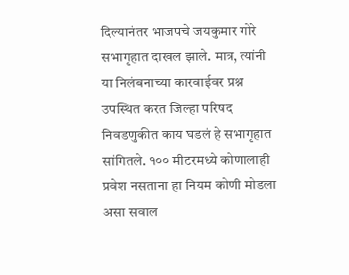दिल्यानंतर भाजपचे जयकुमार गोरे सभागृहात दाखल झाले. मात्र, त्यांनी या निलंबनाच्या कारवाईवर प्रश्न उपस्थित करत जिल्हा परिषद निवडणुकीत काय घडलं हे सभागृहात सांगितले. १०० मीटरमध्ये कोणालाही प्रवेश नसताना हा नियम कोणी मोडला असा सवाल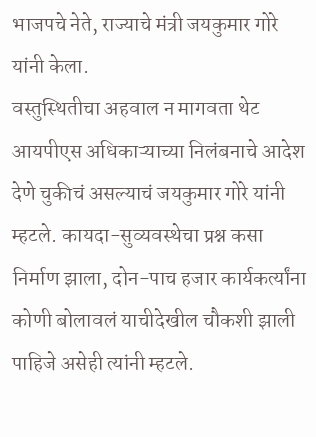भाजपचे नेते, राज्याचे मंत्री जयकुमार गोरे यांनी केला.
वस्तुस्थितीचा अहवाल न मागवता थेट आयपीएस अधिकाऱ्याच्या निलंबनाचे आदेश देणे चुकीचं असल्याचं जयकुमार गोरे यांनी म्हटले. कायदा-सुव्यवस्थेचा प्रश्न कसा निर्माण झाला, दोन-पाच हजार कार्यकर्त्यांना कोणी बोलावलं याचीदेखील चौकशी झाली पाहिजे असेही त्यांनी म्हटले.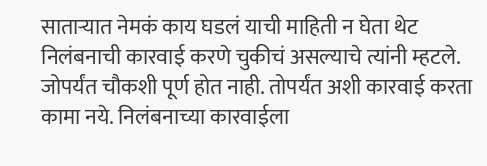साताऱ्यात नेमकं काय घडलं याची माहिती न घेता थेट निलंबनाची कारवाई करणे चुकीचं असल्याचे त्यांनी म्हटले. जोपर्यंत चौकशी पूर्ण होत नाही. तोपर्यंत अशी कारवाई करता कामा नये. निलंबनाच्या कारवाईला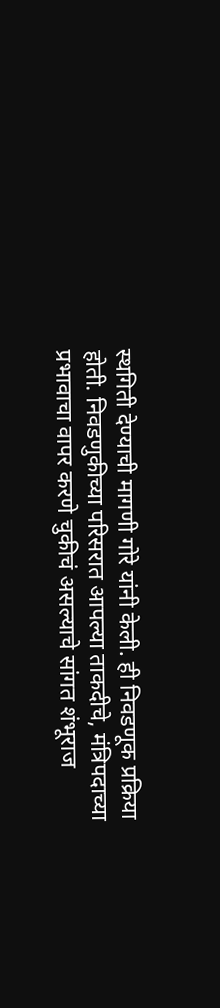स्थगिती देण्याची मागणी गोरे यांनी केली. ही निवडणूक प्रक्रिया होती. निवडणुकीच्या परिसरात आपल्या ताकदीचे, मंत्रिपदाच्या प्रभावाचा वापर करणे चुकीचं असल्याचे सांगत शंभूराज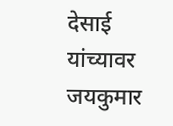देसाई यांच्यावर जयकुमार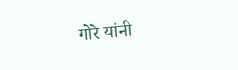गोरे यांनी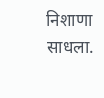निशाणा साधला.